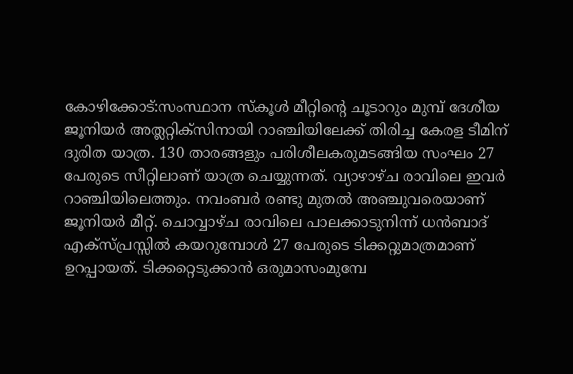കോഴിക്കോട്:സംസ്ഥാന സ്കൂൾ മീറ്റിന്റെ ചൂടാറും മുമ്പ് ദേശീയ ജൂനിയർ അത്ലറ്റിക്സിനായി റാഞ്ചിയിലേക്ക് തിരിച്ച കേരള ടീമിന് ദുരിത യാത്ര. 130 താരങ്ങളും പരിശീലകരുമടങ്ങിയ സംഘം 27 പേരുടെ സീറ്റിലാണ് യാത്ര ചെയ്യുന്നത്. വ്യാഴാഴ്ച രാവിലെ ഇവർ റാഞ്ചിയിലെത്തും. നവംബർ രണ്ടു മുതൽ അഞ്ചുവരെയാണ് ജൂനിയർ മീറ്റ്. ചൊവ്വാഴ്ച രാവിലെ പാലക്കാടുനിന്ന് ധൻബാദ് എക്സ്പ്രസ്സിൽ കയറുമ്പോൾ 27 പേരുടെ ടിക്കറ്റുമാത്രമാണ് ഉറപ്പായത്. ടിക്കറ്റെടുക്കാൻ ഒരുമാസംമുമ്പേ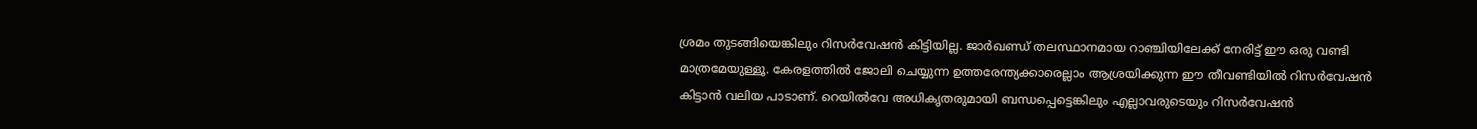ശ്രമം തുടങ്ങിയെങ്കിലും റിസർവേഷൻ കിട്ടിയില്ല. ജാർഖണ്ഡ് തലസ്ഥാനമായ റാഞ്ചിയിലേക്ക് നേരിട്ട് ഈ ഒരു വണ്ടി മാത്രമേയുള്ളൂ. കേരളത്തിൽ ജോലി ചെയ്യുന്ന ഉത്തരേന്ത്യക്കാരെല്ലാം ആശ്രയിക്കുന്ന ഈ തീവണ്ടിയിൽ റിസർവേഷൻ കിട്ടാൻ വലിയ പാടാണ്. റെയിൽവേ അധികൃതരുമായി ബന്ധപ്പെട്ടെങ്കിലും എല്ലാവരുടെയും റിസർവേഷൻ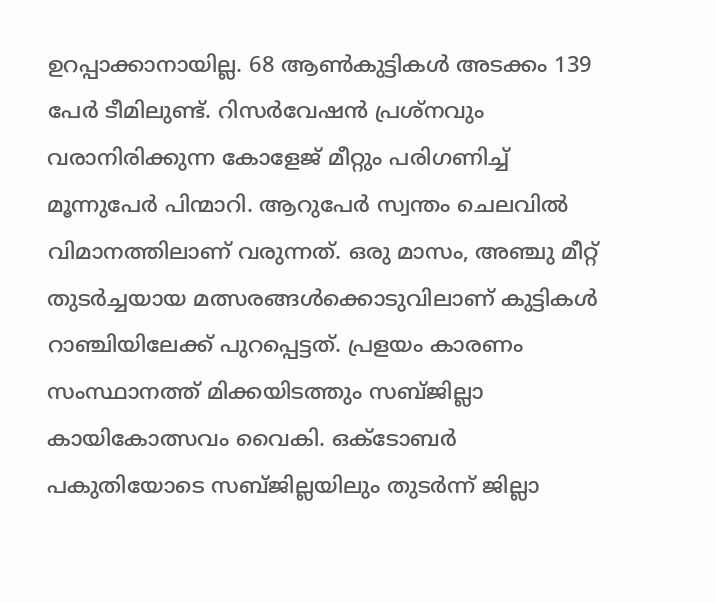ഉറപ്പാക്കാനായില്ല. 68 ആൺകുട്ടികൾ അടക്കം 139 പേർ ടീമിലുണ്ട്. റിസർവേഷൻ പ്രശ്നവും വരാനിരിക്കുന്ന കോളേജ് മീറ്റും പരിഗണിച്ച് മൂന്നുപേർ പിന്മാറി. ആറുപേർ സ്വന്തം ചെലവിൽ വിമാനത്തിലാണ് വരുന്നത്. ഒരു മാസം, അഞ്ചു മീറ്റ് തുടർച്ചയായ മത്സരങ്ങൾക്കൊടുവിലാണ് കുട്ടികൾ റാഞ്ചിയിലേക്ക് പുറപ്പെട്ടത്. പ്രളയം കാരണം സംസ്ഥാനത്ത് മിക്കയിടത്തും സബ്ജില്ലാ കായികോത്സവം വൈകി. ഒക്ടോബർ പകുതിയോടെ സബ്ജില്ലയിലും തുടർന്ന് ജില്ലാ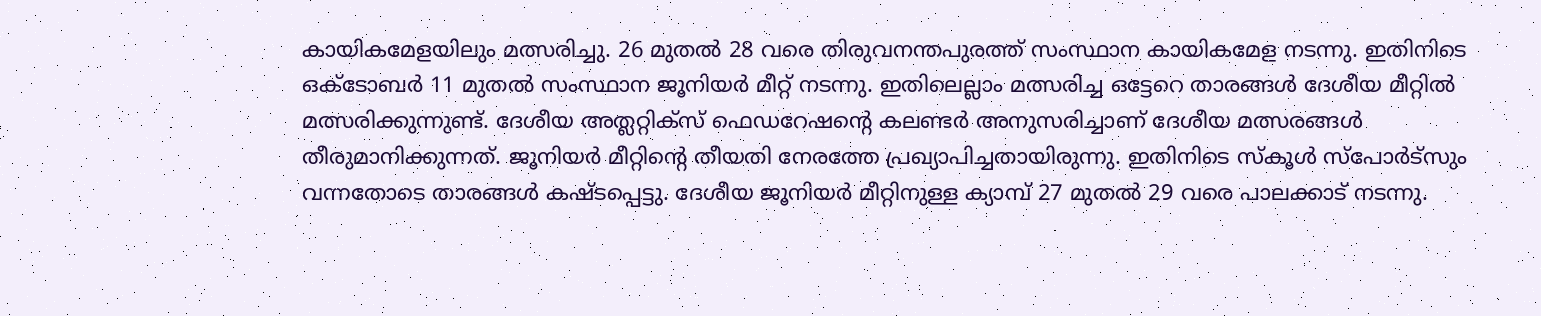കായികമേളയിലും മത്സരിച്ചു. 26 മുതൽ 28 വരെ തിരുവനന്തപുരത്ത് സംസ്ഥാന കായികമേള നടന്നു. ഇതിനിടെ ഒക്ടോബർ 11 മുതൽ സംസ്ഥാന ജൂനിയർ മീറ്റ് നടന്നു. ഇതിലെല്ലാം മത്സരിച്ച ഒട്ടേറെ താരങ്ങൾ ദേശീയ മീറ്റിൽ മത്സരിക്കുന്നുണ്ട്. ദേശീയ അത്ലറ്റിക്സ് ഫെഡറേഷന്റെ കലണ്ടർ അനുസരിച്ചാണ് ദേശീയ മത്സരങ്ങൾ തീരുമാനിക്കുന്നത്. ജൂനിയർ മീറ്റിന്റെ തീയതി നേരത്തേ പ്രഖ്യാപിച്ചതായിരുന്നു. ഇതിനിടെ സ്കൂൾ സ്പോർട്സും വന്നതോടെ താരങ്ങൾ കഷ്ടപ്പെട്ടു. ദേശീയ ജൂനിയർ മീറ്റിനുള്ള ക്യാമ്പ് 27 മുതൽ 29 വരെ പാലക്കാട് നടന്നു.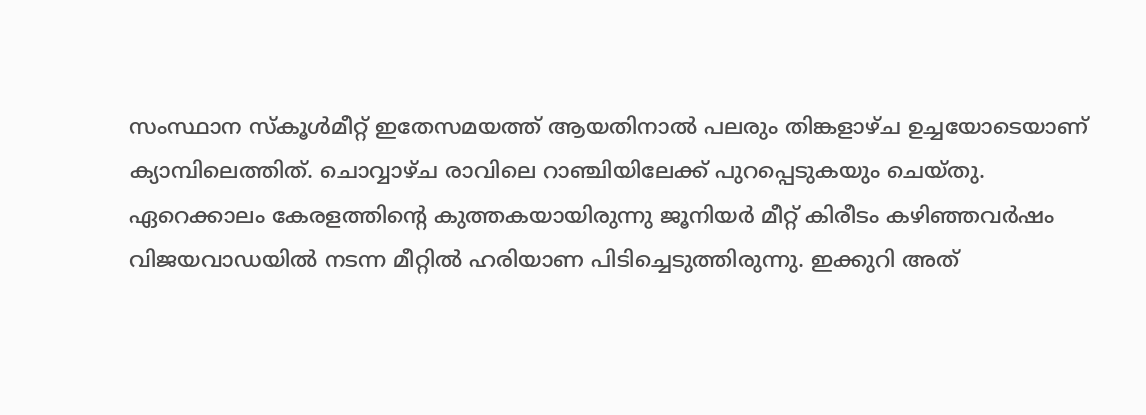സംസ്ഥാന സ്കൂൾമീറ്റ് ഇതേസമയത്ത് ആയതിനാൽ പലരും തിങ്കളാഴ്ച ഉച്ചയോടെയാണ് ക്യാമ്പിലെത്തിത്. ചൊവ്വാഴ്ച രാവിലെ റാഞ്ചിയിലേക്ക് പുറപ്പെടുകയും ചെയ്തു. ഏറെക്കാലം കേരളത്തിന്റെ കുത്തകയായിരുന്നു ജൂനിയർ മീറ്റ് കിരീടം കഴിഞ്ഞവർഷം വിജയവാഡയിൽ നടന്ന മീറ്റിൽ ഹരിയാണ പിടിച്ചെടുത്തിരുന്നു. ഇക്കുറി അത്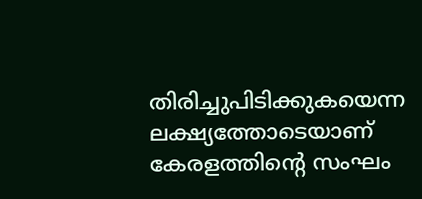തിരിച്ചുപിടിക്കുകയെന്ന ലക്ഷ്യത്തോടെയാണ് കേരളത്തിന്റെ സംഘം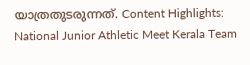യാത്രതുടരുന്നത്. Content Highlights: National Junior Athletic Meet Kerala Team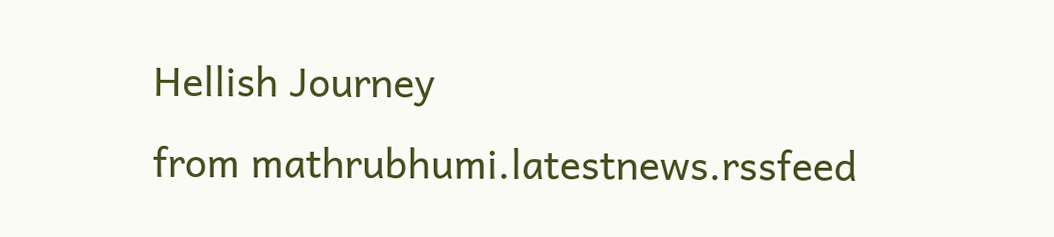Hellish Journey
from mathrubhumi.latestnews.rssfeed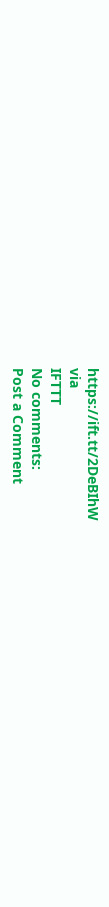https://ift.tt/2DeBIhW
via
IFTTT
No comments:
Post a Comment